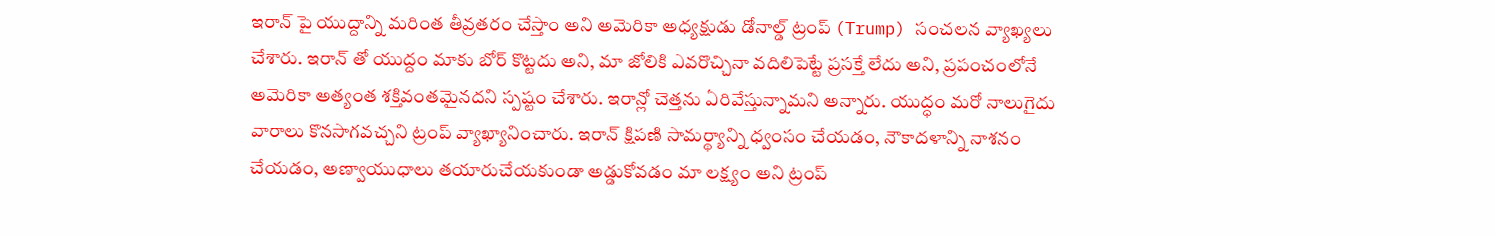ఇరాన్ పై యుద్దాన్ని మరింత తీవ్రతరం చేస్తాం అని అమెరికా అధ్యక్షుడు డోనాల్డ్ ట్రంప్ (Trump) సంచలన వ్యాఖ్యలు చేశారు. ఇరాన్ తో యుద్దం మాకు బోర్ కొట్టదు అని, మా జోలికి ఎవరొచ్చినా వదిలిపెట్టే ప్రసక్తే లేదు అని, ప్రపంచంలోనే అమెరికా అత్యంత శక్తివంతమైనదని స్పష్టం చేశారు. ఇరాన్లో చెత్తను ఏరివేస్తున్నామని అన్నారు. యుద్ధం మరో నాలుగైదు వారాలు కొనసాగవచ్చని ట్రంప్ వ్యాఖ్యానించారు. ఇరాన్ క్షిపణి సామర్థ్యాన్ని ధ్వంసం చేయడం, నౌకాదళాన్ని నాశనం చేయడం, అణ్వాయుధాలు తయారుచేయకుండా అడ్డుకోవడం మా లక్ష్యం అని ట్రంప్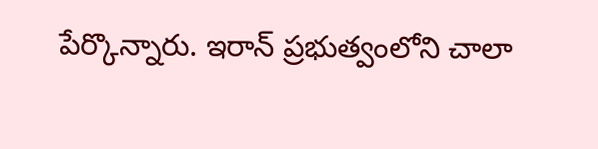పేర్కొన్నారు. ఇరాన్ ప్రభుత్వంలోని చాలా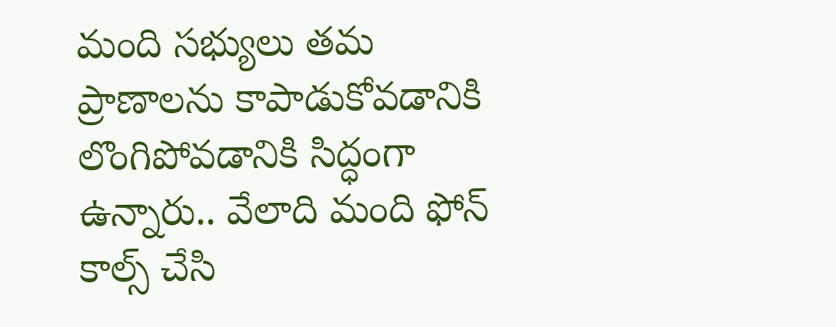మంది సభ్యులు తమ ప్రాణాలను కాపాడుకోవడానికి లొంగిపోవడానికి సిద్ధంగా ఉన్నారు.. వేలాది మంది ఫోన్ కాల్స్ చేసి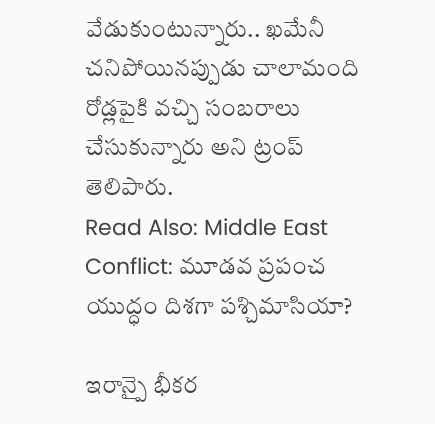వేడుకుంటున్నారు.. ఖమేనీ చనిపోయినప్పుడు చాలామంది రోడ్లపైకి వచ్చి సంబరాలు చేసుకున్నారు అని ట్రంప్ తెలిపారు.
Read Also: Middle East Conflict: మూడవ ప్రపంచ యుద్ధం దిశగా పశ్చిమాసియా?

ఇరాన్పై భీకర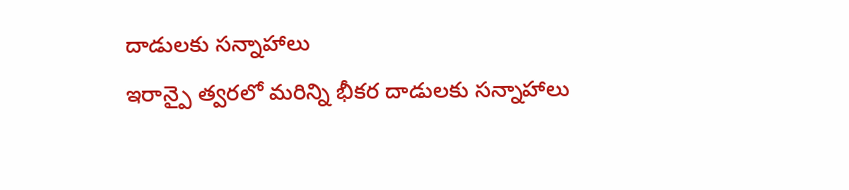దాడులకు సన్నాహాలు
ఇరాన్పై త్వరలో మరిన్ని భీకర దాడులకు సన్నాహాలు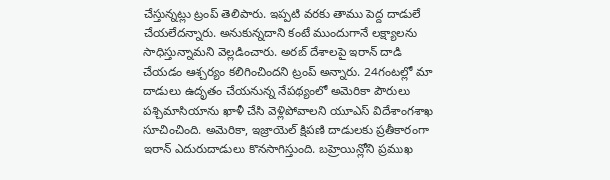చేస్తున్నట్లు ట్రంప్ తెలిపారు. ఇప్పటి వరకు తాము పెద్ద దాడులే చేయలేదన్నారు. అనుకున్నదాని కంటే ముందుగానే లక్ష్యాలను సాధిస్తున్నామని వెల్లడించారు. అరబ్ దేశాలపై ఇరాన్ దాడి చేయడం ఆశ్చర్యం కలిగించిందని ట్రంప్ అన్నారు. 24గంటల్లో మా దాడులు ఉదృతం చేయనున్న నేపథ్యంలో అమెరికా పౌరులు పశ్చిమాసియాను ఖాళీ చేసి వెళ్లిపోవాలని యూఎస్ విదేశాంగశాఖ సూచించింది. అమెరికా, ఇజ్రాయెల్ క్షిపణి దాడులకు ప్రతీకారంగా ఇరాన్ ఎదురుదాడులు కొనసాగిస్తుంది. బహ్రెయిన్లోని ప్రముఖ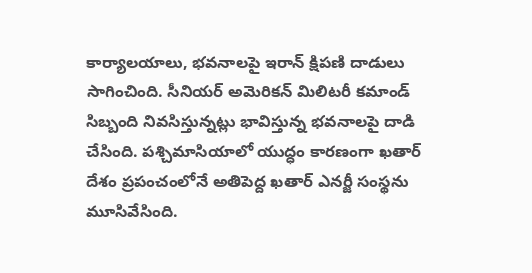కార్యాలయాలు, భవనాలపై ఇరాన్ క్షిపణి దాడులు సాగించింది. సీనియర్ అమెరికన్ మిలిటరీ కమాండ్ సిబ్బంది నివసిస్తున్నట్లు భావిస్తున్న భవనాలపై దాడి చేసింది. పశ్చిమాసియాలో యుద్ధం కారణంగా ఖతార్ దేశం ప్రపంచంలోనే అతిపెద్ద ఖతార్ ఎనర్జీ సంస్థను మూసివేసింది.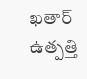ఖతార్ ఉత్పత్తి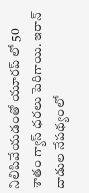నిలిపివేయడంతో యూరప్ లో 50 శాతం గ్యాస్ ధరలు పెరిగాయి. ఇరాన్ దాడుల నేపథ్యంలో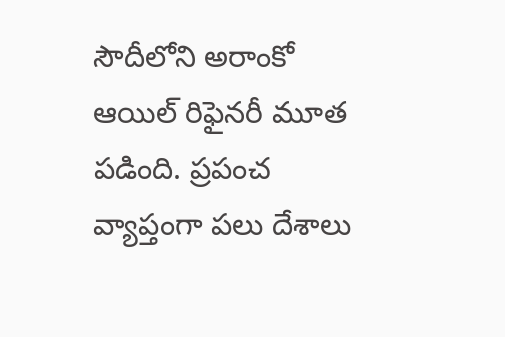సౌదీలోని అరాంకో ఆయిల్ రిఫైనరీ మూత పడింది. ప్రపంచ వ్యాప్తంగా పలు దేశాలు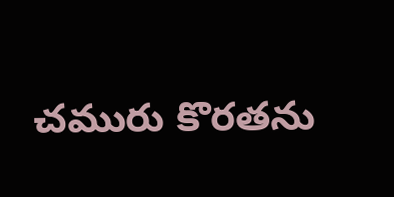చమురు కొరతను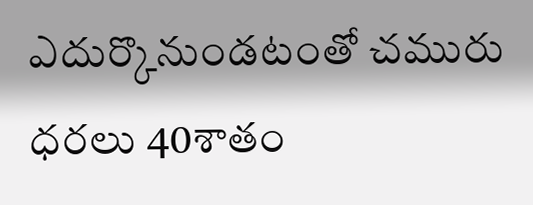ఎదుర్కొనుండటంతో చమురు ధరలు 40శాతం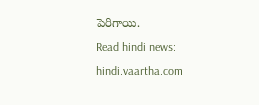పెరిగాయి.
Read hindi news: hindi.vaartha.com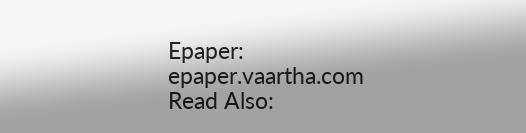Epaper: epaper.vaartha.com
Read Also: